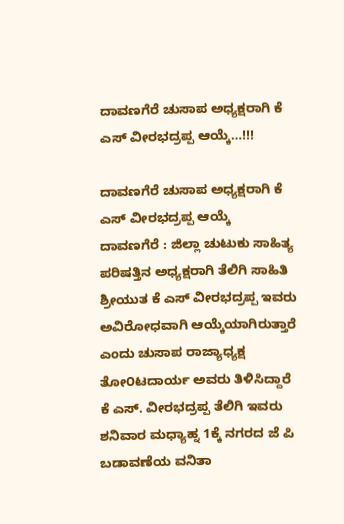ದಾವಣಗೆರೆ ಚುಸಾಪ ಅಧ್ಯಕ್ಷರಾಗಿ ಕೆ ಎಸ್ ವೀರಭದ್ರಪ್ಪ ಆಯ್ಕೆ…!!!

ದಾವಣಗೆರೆ ಚುಸಾಪ ಅಧ್ಯಕ್ಷರಾಗಿ ಕೆ ಎಸ್ ವೀರಭದ್ರಪ್ಪ ಆಯ್ಕೆ
ದಾವಣಗೆರೆ : ಜಿಲ್ಲಾ ಚುಟುಕು ಸಾಹಿತ್ಯ ಪರಿಷತ್ತಿನ ಅಧ್ಯಕ್ಷರಾಗಿ ತೆಲಿಗಿ ಸಾಹಿತಿ ಶ್ರೀಯುತ ಕೆ ಎಸ್ ವೀರಭದ್ರಪ್ಪ ಇವರು ಅವಿರೋಧವಾಗಿ ಆಯ್ಕೆಯಾಗಿರುತ್ತಾರೆ ಎಂದು ಚುಸಾಪ ರಾಜ್ಯಾಧ್ಯಕ್ಷ ತೋ೦ಟದಾರ್ಯ ಅವರು ತಿಳಿಸಿದ್ದಾರೆ
ಕೆ ಎಸ್. ವೀರಭದ್ರಪ್ಪ ತೆಲಿಗಿ ಇವರು ಶನಿವಾರ ಮಧ್ಯಾಹ್ನ 1ಕ್ಕೆ ನಗರದ ಜೆ ಪಿ ಬಡಾವಣೆಯ ವನಿತಾ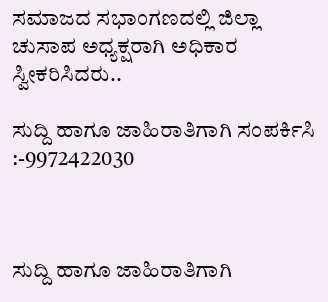ಸಮಾಜದ ಸಭಾಂಗಣದಲ್ಲಿ ಜಿಲ್ಲಾ ಚುಸಾಪ ಅಧ್ಯಕ್ಷರಾಗಿ ಅಧಿಕಾರ ಸ್ವೀಕರಿಸಿದರು..

ಸುದ್ದಿ ಹಾಗೂ ಜಾಹಿರಾತಿಗಾಗಿ ಸಂಪರ್ಕಿಸಿ :-9972422030



ಸುದ್ದಿ ಹಾಗೂ ಜಾಹಿರಾತಿಗಾಗಿ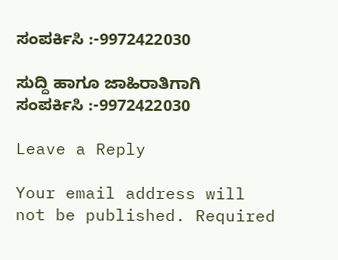ಸಂಪರ್ಕಿಸಿ :-9972422030

ಸುದ್ದಿ ಹಾಗೂ ಜಾಹಿರಾತಿಗಾಗಿ ಸಂಪರ್ಕಿಸಿ :-9972422030

Leave a Reply

Your email address will not be published. Required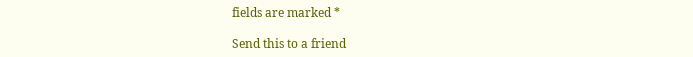fields are marked *

Send this to a friend